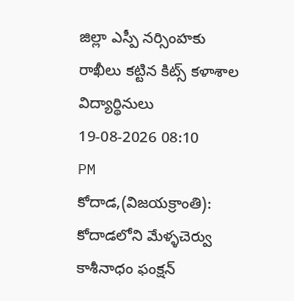జిల్లా ఎస్పీ నర్సింహకు రాఖీలు కట్టిన కిట్స్ కళాశాల విద్యార్థినులు
19-08-2026 08:10 PM
కోదాడ,(విజయక్రాంతి): కోదాడలోని మేళ్ళచెర్వు కాశీనాధం ఫంక్షన్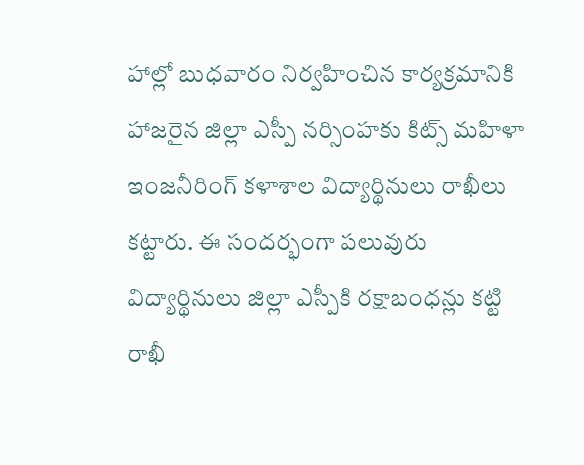హాల్లో బుధవారం నిర్వహించిన కార్యక్రమానికి హాజరైన జిల్లా ఎస్పీ నర్సింహకు కిట్స్ మహిళా ఇంజనీరింగ్ కళాశాల విద్యార్థినులు రాఖీలు కట్టారు. ఈ సందర్భంగా పలువురు విద్యార్థినులు జిల్లా ఎస్పీకి రక్షాబంధన్లు కట్టి రాఖీ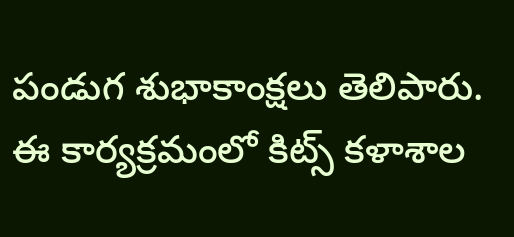పండుగ శుభాకాంక్షలు తెలిపారు. ఈ కార్యక్రమంలో కిట్స్ కళాశాల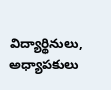విద్యార్థినులు, అధ్యాపకులు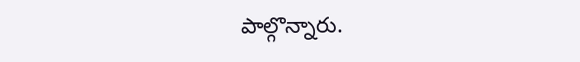పాల్గొన్నారు.